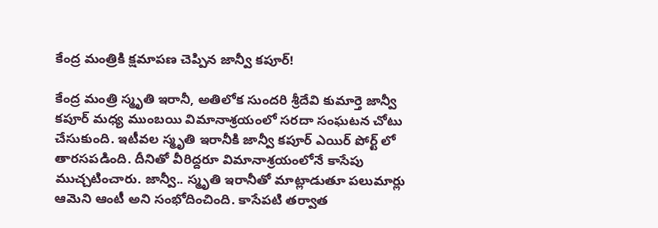కేంద్ర మంత్రికి క్షమాపణ చెప్పిన జాన్వీ కపూర్!

కేంద్ర మంత్రి స్మృతి ఇరానీ, అతిలోక సుందరి శ్రీదేవి కుమార్తె జాన్వీ కపూర్ మధ్య ముంబయి విమానాశ్రయంలో సరదా సంఘటన చోటు చేసుకుంది. ఇటీవల స్మృతి ఇరానీకి జాన్వీ కపూర్ ఎయిర్ పోర్ట్ లో తారసపడింది. దీనితో వీరిద్దరూ విమానాశ్రయంలోనే కాసేపు ముచ్చటించారు. జాన్వీ.. స్మృతి ఇరానీతో మాట్లాడుతూ పలుమార్లు ఆమెని ఆంటీ అని సంభోదించింది. కాసేపటి తర్వాత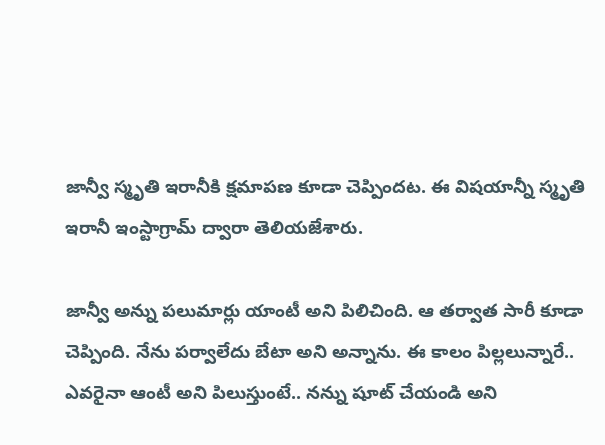జాన్వీ స్మృతి ఇరానీకి క్షమాపణ కూడా చెప్పిందట. ఈ విషయాన్నీ స్మృతి ఇరానీ ఇంస్టాగ్రామ్ ద్వారా తెలియజేశారు.

జాన్వీ అన్ను పలుమార్లు యాంటీ అని పిలిచింది. ఆ తర్వాత సారీ కూడా చెప్పింది. నేను పర్వాలేదు బేటా అని అన్నాను. ఈ కాలం పిల్లలున్నారే.. ఎవరైనా ఆంటీ అని పిలుస్తుంటే.. నన్ను షూట్ చేయండి అని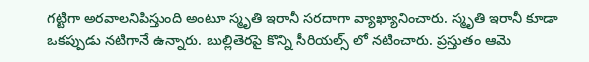గట్టిగా అరవాలనిపిస్తుంది అంటూ స్మృతి ఇరానీ సరదాగా వ్యాఖ్యానించారు. స్మృతి ఇరానీ కూడా ఒకప్పుడు నటిగానే ఉన్నారు. బుల్లితెరపై కొన్ని సీరియల్స్ లో నటించారు. ప్రస్తుతం ఆమె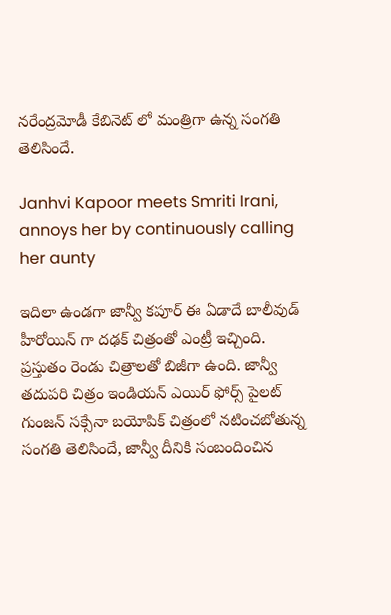నరేంద్రమోడీ కేబినెట్ లో మంత్రిగా ఉన్న సంగతి తెలిసిందే.

Janhvi Kapoor meets Smriti Irani, annoys her by continuously calling her aunty

ఇదిలా ఉండగా జాన్వీ కపూర్ ఈ ఏడాదే బాలీవుడ్ హీరోయిన్ గా దఢక్ చిత్రంతో ఎంట్రీ ఇచ్చింది. ప్రస్తుతం రెండు చిత్రాలతో బిజీగా ఉంది. జాన్వీ తదుపరి చిత్రం ఇండియన్ ఎయిర్ ఫోర్స్ పైలట్ గుంజన్ సక్సేనా బయోపిక్ చిత్రంలో నటించబోతున్న సంగతి తెలిసిందే, జాన్వీ దీనికి సంబందించిన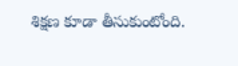శిక్షణ కూడా తీసుకుంటోంది.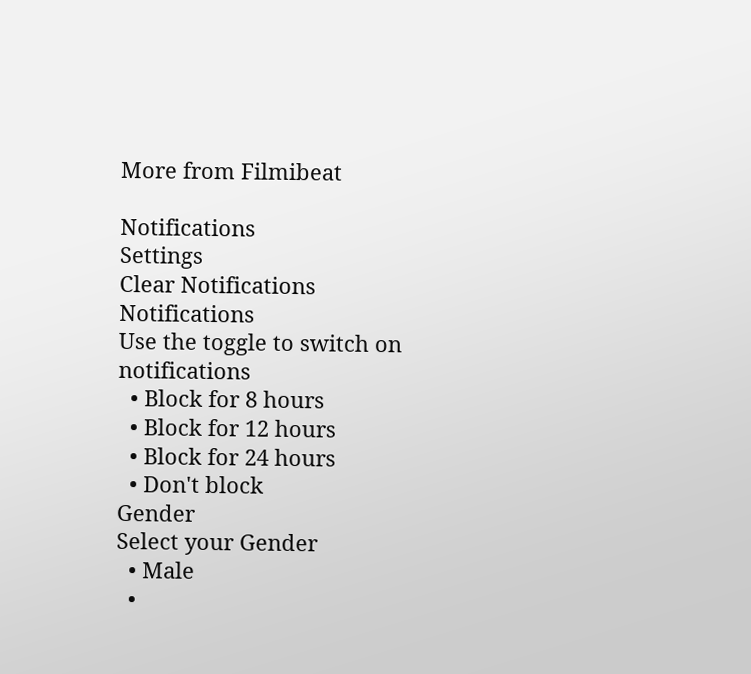More from Filmibeat

Notifications
Settings
Clear Notifications
Notifications
Use the toggle to switch on notifications
  • Block for 8 hours
  • Block for 12 hours
  • Block for 24 hours
  • Don't block
Gender
Select your Gender
  • Male
  •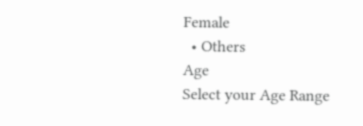Female
  • Others
Age
Select your Age Range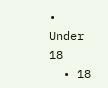• Under 18
  • 18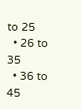to 25
  • 26 to 35
  • 36 to 45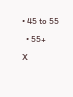• 45 to 55
  • 55+
X